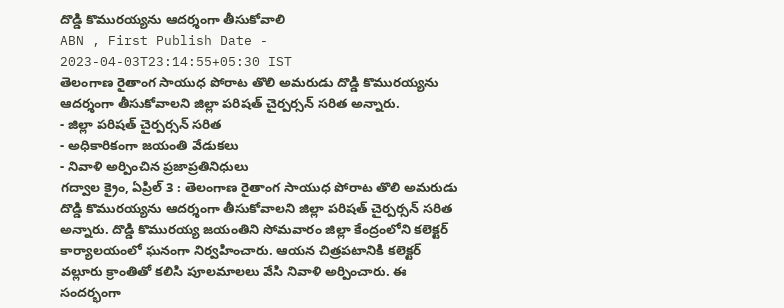దొడ్డి కొమురయ్యను ఆదర్శంగా తీసుకోవాలి
ABN , First Publish Date - 2023-04-03T23:14:55+05:30 IST
తెలంగాణ రైతాంగ సాయుధ పోరాట తొలి అమరుడు దొడ్డి కొమురయ్యను ఆదర్శంగా తీసుకోవాలని జిల్లా పరిషత్ చైర్పర్సన్ సరిత అన్నారు.
- జిల్లా పరిషత్ చైర్పర్సన్ సరిత
- అధికారికంగా జయంతి వేడుకలు
- నివాళి అర్పించిన ప్రజాప్రతినిధులు
గద్వాల క్రైం, ఏప్రిల్ 3 : తెలంగాణ రైతాంగ సాయుధ పోరాట తొలి అమరుడు దొడ్డి కొమురయ్యను ఆదర్శంగా తీసుకోవాలని జిల్లా పరిషత్ చైర్పర్సన్ సరిత అన్నారు. దొడ్డి కొమురయ్య జయంతిని సోమవారం జిల్లా కేంద్రంలోని కలెక్టర్ కార్యాలయంలో ఘనంగా నిర్వహించారు. ఆయన చిత్రపటానికి కలెక్టర్ వల్లూరు క్రాంతితో కలిసి పూలమాలలు వేసి నివాళి అర్పించారు. ఈ సందర్భంగా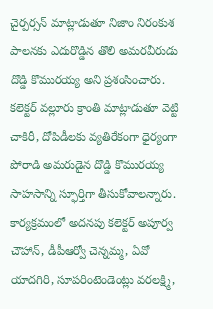చైర్పర్సన్ మాట్లాడుతూ నిజాం నిరంకుశ పాలనకు ఎదురొడ్డిన తొలి అమరవీరుడు దొడ్డి కొమురయ్య అని ప్రశంసించారు. కలెక్టర్ వల్లూరు క్రాంతి మాట్లాడుతూ వెట్టి చాకిరీ, దోపిడీలకు వ్యతిరేకంగా ధైర్యంగా పోరాడి అమరుడైన దొడ్డి కొమురయ్య సాహసాన్ని స్ఫూర్తిగా తీసుకోవాలన్నారు. కార్యక్రమంలో అదనపు కలెక్టర్ అపూర్వ చౌహాన్, డీపీఆర్వో చెన్నమ్మ, ఏవో యాదగిరి, సూపరింటెండెంట్లు వరలక్ష్మి,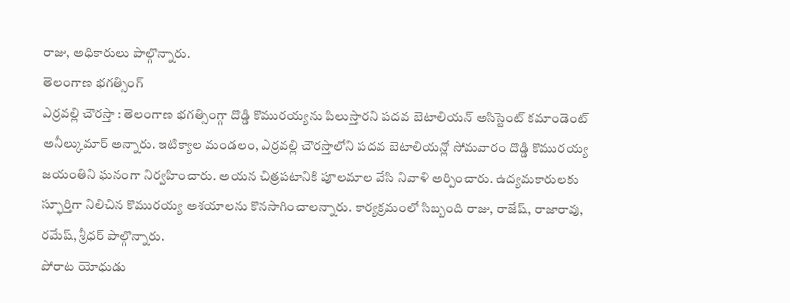రాజు, అధికారులు పాల్గొన్నారు.
తెలంగాణ భగత్సింగ్
ఎర్రవల్లి చౌరస్తా : తెలంగాణ భగత్సింగ్గా దొడ్డి కొమురయ్యను పిలుస్తారని పదవ బెటాలియన్ అసిస్టెంట్ కమాండెంట్ అనీల్కుమార్ అన్నారు. ఇటిక్యాల మండలం, ఎర్రవల్లి చౌరస్తాలోని పదవ బెటాలియన్లో సోమవారం దొడ్డి కొమురయ్య జయంతిని ఘనంగా నిర్వహించారు. అయన చిత్రపటానికి పూలమాల వేసి నివాళి అర్పించారు. ఉద్యమకారులకు స్ఫూర్తిగా నిలిచిన కొమురయ్య అశయాలను కొనసాగించాలన్నారు. కార్యక్రమంలో సిబ్బంది రాజు, రాజేష్, రాజారావు, రమేష్, శ్రీధర్ పాల్గొన్నారు.
పోరాట యోధుడు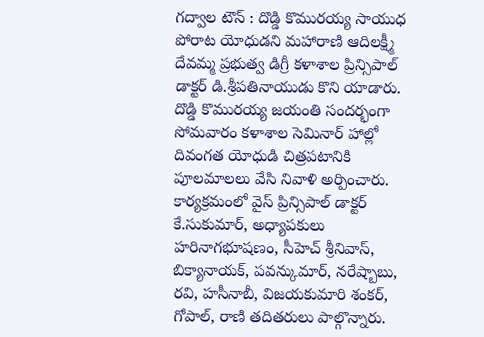గద్వాల టౌన్ : దొడ్డి కొమురయ్య సాయుధ పోరాట యోధుడని మహారాణి ఆదిలక్ష్మీ దేవమ్మ ప్రభుత్వ డిగ్రీ కళాశాల ప్రిన్సిపాల్ డాక్టర్ డి.శ్రీపతినాయుడు కొని యాడారు. దొడ్డి కొమురయ్య జయంతి సందర్భంగా సోమవారం కళాశాల సెమినార్ హాల్లో దివంగత యోధుడి చిత్రపటానికి పూలమాలలు వేసి నివాళి అర్పించారు. కార్యక్రమంలో వైస్ ప్రిన్సిపాల్ డాక్టర్ కే.సుకుమార్, అధ్యాపకులు హరినాగభూషణం, సీహెచ్ శ్రీనివాస్, బిక్యానాయక్, పవన్కుమార్, నరేష్బాబు, రవి, హసీనాబీ, విజయకుమారి శంకర్, గోపాల్, రాణి తదితరులు పాల్గొన్నారు.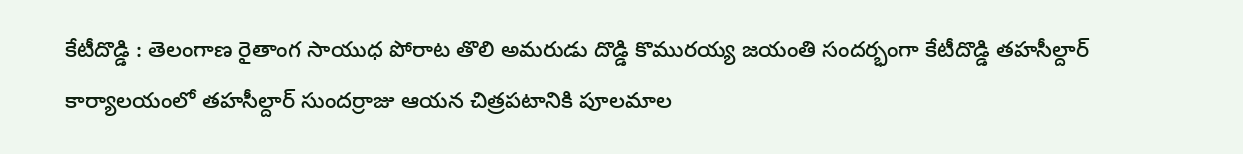కేటీదొడ్డి : తెలంగాణ రైతాంగ సాయుధ పోరాట తొలి అమరుడు దొడ్డి కొమురయ్య జయంతి సందర్భంగా కేటీదొడ్డి తహసీల్దార్ కార్యాలయంలో తహసీల్దార్ సుందర్రాజు ఆయన చిత్రపటానికి పూలమాల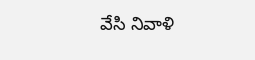వేసి నివాళి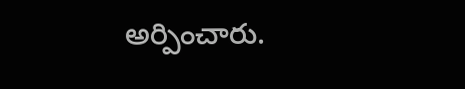అర్పించారు.